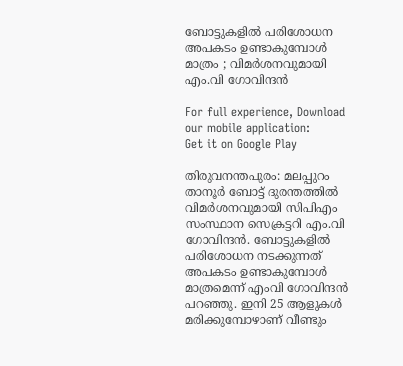ബോട്ടുകളിൽ പരിശോധന അപകടം ഉണ്ടാകുമ്പോൾ മാത്രം ; വിമർശനവുമായി എം.വി ഗോവിന്ദൻ

For full experience, Download our mobile application:
Get it on Google Play

തിരുവനന്തപുരം: മലപ്പുറം താനൂര്‍ ബോട്ട് ദുരന്തത്തില്‍ വിമര്‍ശനവുമായി സിപിഎം സംസ്ഥാന സെക്രട്ടറി എം.വി ഗോവിന്ദന്‍. ബോട്ടുകളില്‍ പരിശോധന നടക്കുന്നത് അപകടം ഉണ്ടാകുമ്പോള്‍ മാത്രമെന്ന് എംവി ഗോവിന്ദന്‍ പറഞ്ഞു. ഇനി 25 ആളുകള്‍ മരിക്കുമ്പോഴാണ് വീണ്ടും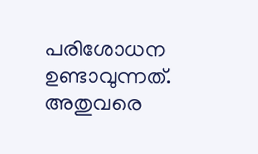പരിശോധന ഉണ്ടാവുന്നത്. അതുവരെ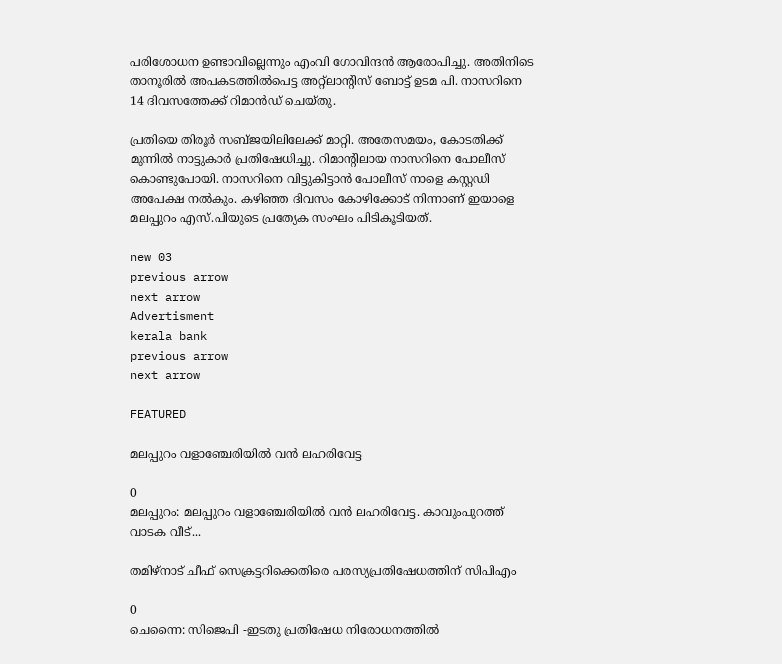പരിശോധന ഉണ്ടാവില്ലെന്നും എംവി ഗോവിന്ദന്‍ ആരോപിച്ചു. അതിനിടെ താനൂരില്‍ അപകടത്തില്‍പെട്ട അറ്റ്ലാന്റിസ് ബോട്ട് ഉടമ പി. നാസറിനെ 14 ദിവസത്തേക്ക് റിമാന്‍ഡ് ചെയ്തു.

പ്രതിയെ തിരൂര്‍ സബ്ജയിലിലേക്ക് മാറ്റി. അതേസമയം, കോടതിക്ക് മുന്നില്‍ നാട്ടുകാര്‍ പ്രതിഷേധിച്ചു. റിമാന്റിലായ നാസറിനെ പോലീസ് കൊണ്ടുപോയി. നാസറിനെ വിട്ടുകിട്ടാന്‍ പോലീസ് നാളെ കസ്റ്റഡി അപേക്ഷ നല്‍കും. കഴിഞ്ഞ ദിവസം കോഴിക്കോട് നിന്നാണ് ഇയാളെ മലപ്പുറം എസ്.പിയുടെ പ്രത്യേക സംഘം പിടികൂടിയത്.

new 03
previous arrow
next arrow
Advertisment
kerala bank
previous arrow
next arrow

FEATURED

മലപ്പുറം വളാഞ്ചേരിയിൽ വൻ ലഹരിവേട്ട

0
മലപ്പുറം: മലപ്പുറം വളാഞ്ചേരിയിൽ വൻ ലഹരിവേട്ട. കാവുംപുറത്ത് വാടക വീട്...

തമിഴ്നാട്‌ ചീഫ് സെക്രട്ടറിക്കെതിരെ പരസ്യപ്രതിഷേധത്തിന് സിപിഎം

0
ചെന്നൈ: സിജെപി -ഇടതു പ്രതിഷേധ നിരോധനത്തിൽ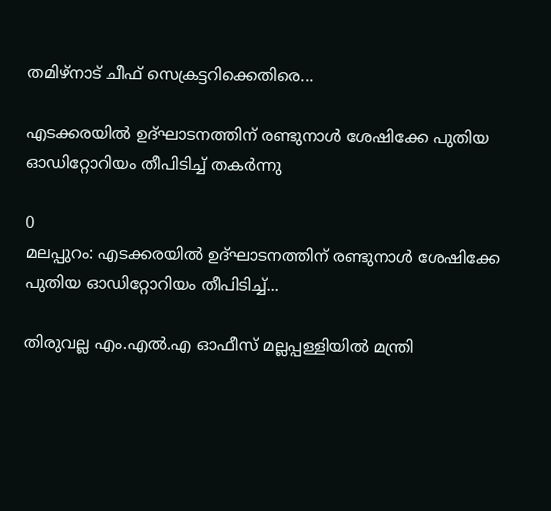തമിഴ്നാട്‌ ചീഫ് സെക്രട്ടറിക്കെതിരെ...

എടക്കരയിൽ ഉദ്ഘാടനത്തിന് രണ്ടുനാൾ ശേഷിക്കേ പുതിയ ഓഡിറ്റോറിയം തീപിടിച്ച് തകർന്നു

0
മലപ്പുറം: എടക്കരയില്‍ ഉദ്ഘാടനത്തിന് രണ്ടുനാള്‍ ശേഷിക്കേ പുതിയ ഓഡിറ്റോറിയം തീപിടിച്ച്...

തിരുവല്ല എം.എല്‍.എ ഓഫീസ് മല്ലപ്പള്ളിയില്‍ മന്ത്രി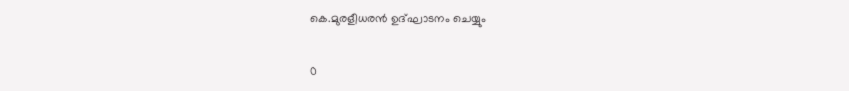കെ.മുരളീധരന്‍ ഉദ്ഘാടനം ചെയ്യും

0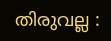തിരുവല്ല :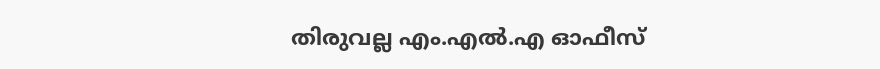തിരുവല്ല എം.എല്‍.എ ഓഫീസ്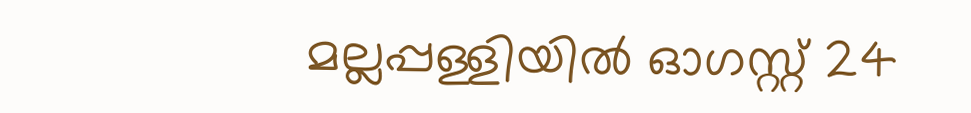മല്ലപ്പള്ളിയില്‍ ഓഗസ്റ്റ് 24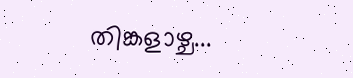തിങ്കളാഴ്ച...